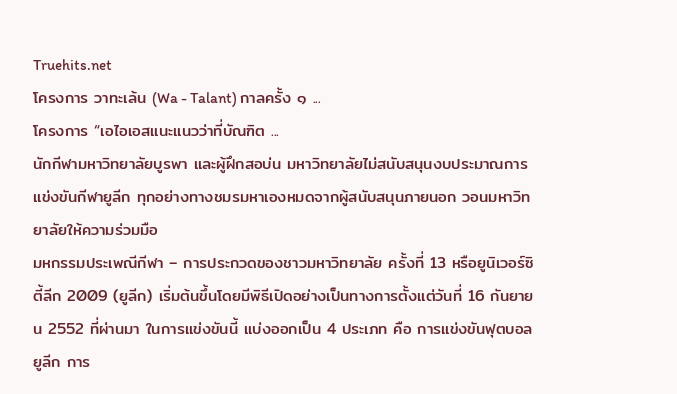Truehits.net
โครงการ วาทะเล้น (Wa - Talant) กาลครั้ง ๑ ...
โครงการ “เอไอเอสแนะแนวว่าที่บัณฑิต ...
นักกีฬามหาวิทยาลัยบูรพา และผู้ฝึกสอบ่น มหาวิทยาลัยไม่สนับสนุนงบประมาณการแข่งขันกีฬายูลีก ทุกอย่างทางชมรมหาเองหมดจากผู้สนับสนุนภายนอก วอนมหาวิทยาลัยให้ความร่วมมือ
มหกรรมประเพณีกีฬา – การประกวดของชาวมหาวิทยาลัย ครั้งที่ 13 หรือยูนิเวอร์ซิตี้ลีก 2009 (ยูลีก) เริ่มต้นขึ้นโดยมีพิธีเปิดอย่างเป็นทางการตั้งแต่วันที่ 16 กันยายน 2552 ที่ผ่านมา ในการแข่งขันนี้ แบ่งออกเป็น 4 ประเภท คือ การแข่งขันฟุตบอลยูลีก การ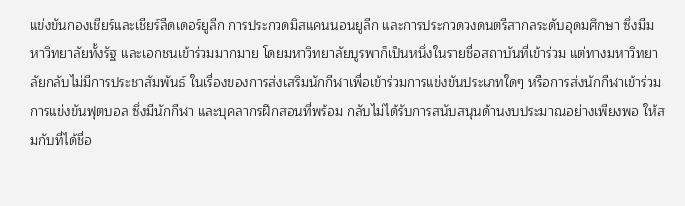แข่งขันกองเชียร์และเชียร์ลีดเดอร์ยูลีก การประกวดมิสแคนนอนยูลีก และการประกวดวงดนตรีสากลระดับอุดมศึกษา ซึ่งมีมหาวิทยาลัยทั้งรัฐ และเอกชนเข้าร่วมมากมาย โดยมหาวิทยาลัยบูรพาก็เป็นหนึ่งในรายชื่อสถาบันที่เข้าร่วม แต่ทางมหาวิทยาลัยกลับไม่มีการประชาสัมพันธ์ ในเรื่องของการส่งเสริมนักกีฬาเพื่อเข้าร่วมการแข่งขันประเภทใดๆ หรือการส่งนักกีฬาเข้าร่วมการแข่งขันฟุตบอล ซึ่งมีนักกีฬา และบุคลากรฝึกสอนที่พร้อม กลับไม่ได้รับการสนับสนุนด้านงบประมาณอย่างเพียงพอ ให้สมกับที่ได้ชื่อ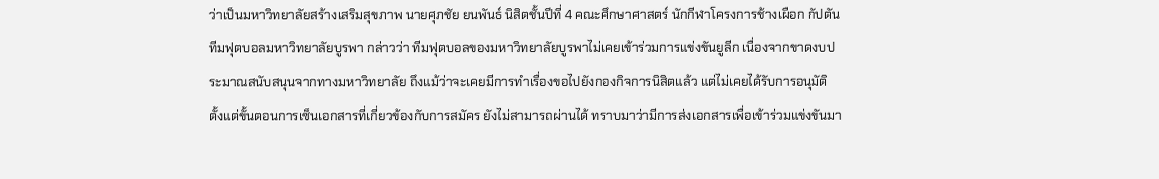ว่าเป็นมหาวิทยาลัยสร้างเสริมสุขภาพ นายศุภชัย ยนพันธ์ นิสิตชั้นปีที่ 4 คณะศึกษาศาสตร์ นักกีฬาโครงการช้างเผือก กัปตันทีมฟุตบอลมหาวิทยาลัยบูรพา กล่าวว่า ทีมฟุตบอลของมหาวิทยาลัยบูรพาไม่เคยเข้าร่วมการแข่งขันยูลีก เนื่องจากขาดงบประมาณสนับสนุนจากทางมหาวิทยาลัย ถึงแม้ว่าจะเคยมีการทำเรื่องขอไปยังกองกิจการนิสิตแล้ว แต่ไม่เคยได้รับการอนุมัติ ตั้งแต่ขั้นตอนการเซ็นเอกสารที่เกี่ยวข้องกับการสมัคร ยังไม่สามารถผ่านได้ ทราบมาว่ามีการส่งเอกสารเพื่อเข้าร่วมแข่งขันมา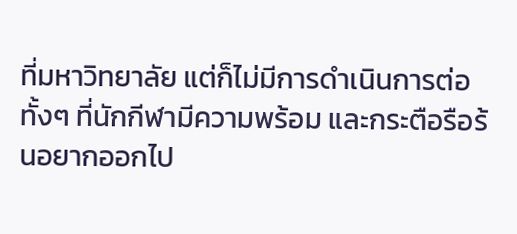ที่มหาวิทยาลัย แต่ก็ไม่มีการดำเนินการต่อ ทั้งๆ ที่นักกีฬามีความพร้อม และกระตือรือร้นอยากออกไป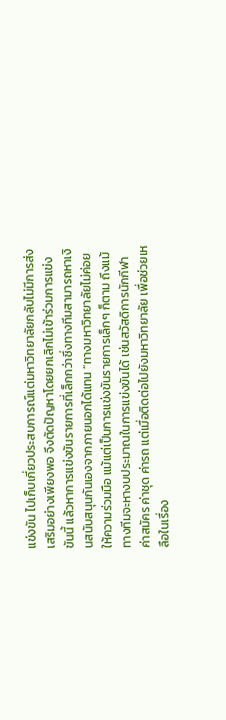แข่งขัน ไปเก็บเกี่ยวประสบการณ์แต่มหาวิทยาลัยกลับไม่มีการส่งเสริมอย่างเพียงพอ จึงตัดปัญหาโดยยกเลิกไม่เข้าร่วมการแข่งขันนี้ แล้วหาการแข่งขันรายการที่เล็กกว่าซึ่งทางทีมสามารถหาเงินสนับสนุนกันเองจากภายนอกได้แทน “ทางมหาวิทยาลัยไม่ค่อยให้ความร่วมมือ แม้แต่เป็นการแข่งขันรายการเล็กๆ ก็ตาม ถึงแม้ทางทีมจะหางบประมาณในการแข่งขันได้ เช่นสวัสดิการนักกีฬา ค่าสมัคร ค่าชุด ค่ารถ แต่เมื่อติดต่อไปยังมหาวิทยาลัย เพื่อช่วยเหลือในเรื่อง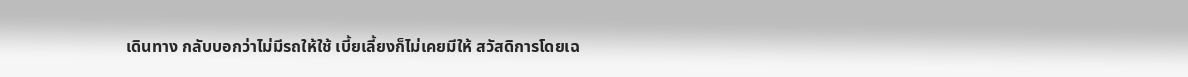เดินทาง กลับบอกว่าไม่มีรถให้ใช้ เบี้ยเลี้ยงก็ไม่เคยมีให้ สวัสดิการโดยเฉ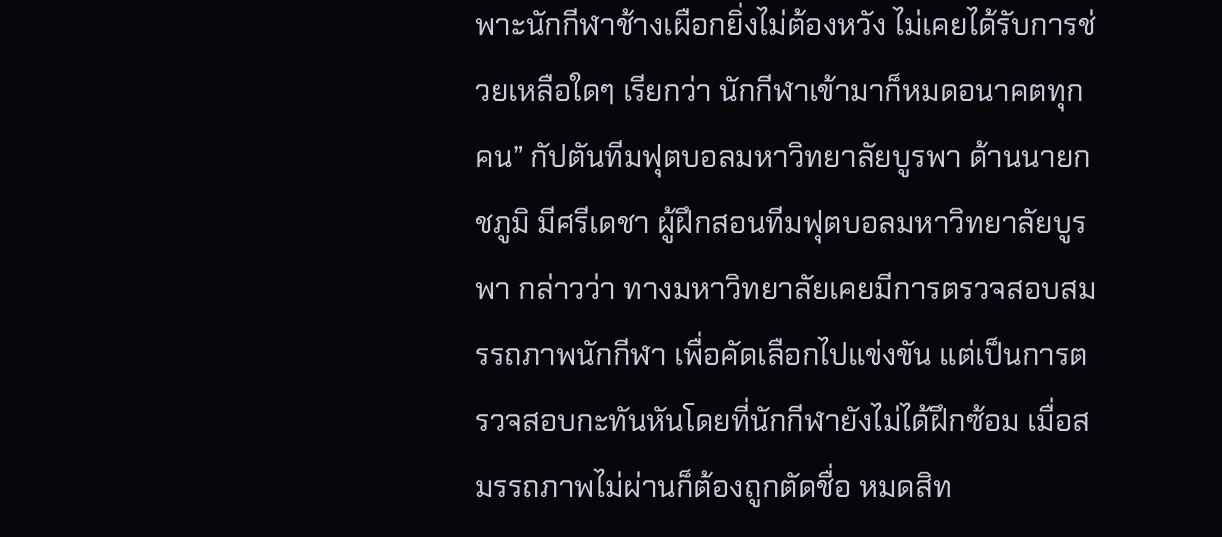พาะนักกีฬาช้างเผือกยิ่งไม่ต้องหวัง ไม่เคยได้รับการช่วยเหลือใดๆ เรียกว่า นักกีฬาเข้ามาก็หมดอนาคตทุกคน” กัปตันทีมฟุตบอลมหาวิทยาลัยบูรพา ด้านนายกชภูมิ มีศรีเดชา ผู้ฝึกสอนทีมฟุตบอลมหาวิทยาลัยบูรพา กล่าวว่า ทางมหาวิทยาลัยเคยมีการตรวจสอบสมรรถภาพนักกีฬา เพื่อคัดเลือกไปแข่งขัน แต่เป็นการตรวจสอบกะทันหันโดยที่นักกีฬายังไม่ได้ฝึกซ้อม เมื่อสมรรถภาพไม่ผ่านก็ต้องถูกตัดชื่อ หมดสิท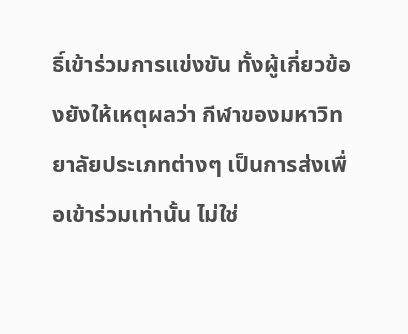ธิ์เข้าร่วมการแข่งขัน ทั้งผู้เกี่ยวข้องยังให้เหตุผลว่า กีฬาของมหาวิทยาลัยประเภทต่างๆ เป็นการส่งเพื่อเข้าร่วมเท่านั้น ไม่ใช่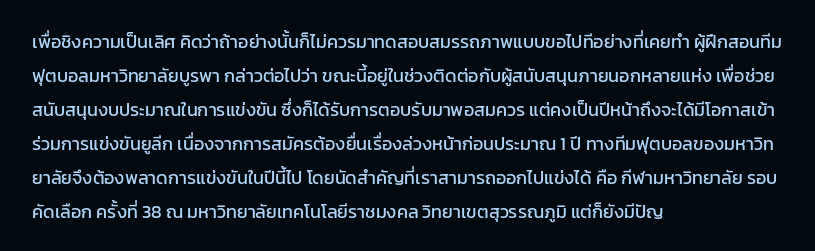เพื่อชิงความเป็นเลิศ คิดว่าถ้าอย่างนั้นก็ไม่ควรมาทดสอบสมรรถภาพแบบขอไปทีอย่างที่เคยทำ ผู้ฝึกสอนทีมฟุตบอลมหาวิทยาลัยบูรพา กล่าวต่อไปว่า ขณะนี้อยู่ในช่วงติดต่อกับผู้สนับสนุนภายนอกหลายแห่ง เพื่อช่วยสนับสนุนงบประมาณในการแข่งขัน ซึ่งก็ได้รับการตอบรับมาพอสมควร แต่คงเป็นปีหน้าถึงจะได้มีโอกาสเข้าร่วมการแข่งขันยูลีก เนื่องจากการสมัครต้องยื่นเรื่องล่วงหน้าก่อนประมาณ 1 ปี ทางทีมฟุตบอลของมหาวิทยาลัยจึงต้องพลาดการแข่งขันในปีนี้ไป โดยนัดสำคัญที่เราสามารถออกไปแข่งได้ คือ กีฬามหาวิทยาลัย รอบคัดเลือก ครั้งที่ 38 ณ มหาวิทยาลัยเทคโนโลยีราชมงคล วิทยาเขตสุวรรณภูมิ แต่ก็ยังมีปัญ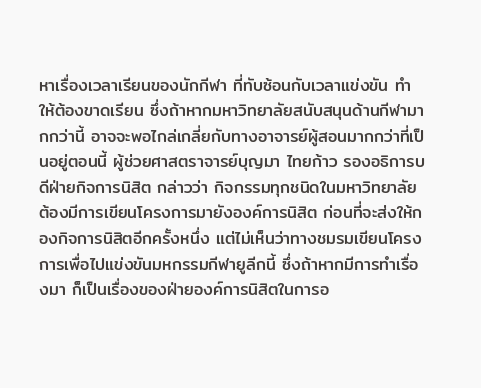หาเรื่องเวลาเรียนของนักกีฬา ที่ทับซ้อนกับเวลาแข่งขัน ทำให้ต้องขาดเรียน ซึ่งถ้าหากมหาวิทยาลัยสนับสนุนด้านกีฬามากกว่านี้ อาจจะพอไกล่เกลี่ยกับทางอาจารย์ผู้สอนมากกว่าที่เป็นอยู่ตอนนี้ ผู้ช่วยศาสตราจารย์บุญมา ไทยก้าว รองอธิการบดีฝ่ายกิจการนิสิต กล่าวว่า กิจกรรมทุกชนิดในมหาวิทยาลัย ต้องมีการเขียนโครงการมายังองค์การนิสิต ก่อนที่จะส่งให้กองกิจการนิสิตอีกครั้งหนึ่ง แต่ไม่เห็นว่าทางชมรมเขียนโครงการเพื่อไปแข่งขันมหกรรมกีฬายูลีกนี้ ซึ่งถ้าหากมีการทำเรื่องมา ก็เป็นเรื่องของฝ่ายองค์การนิสิตในการอ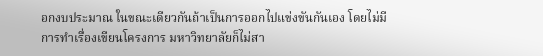อกงบประมาณ ในขณะเดียวกันถ้าเป็นการออกไปแข่งขันกันเอง โดยไม่มีการทำเรื่องเขียนโครงการ มหาวิทยาลัยก็ไม่สา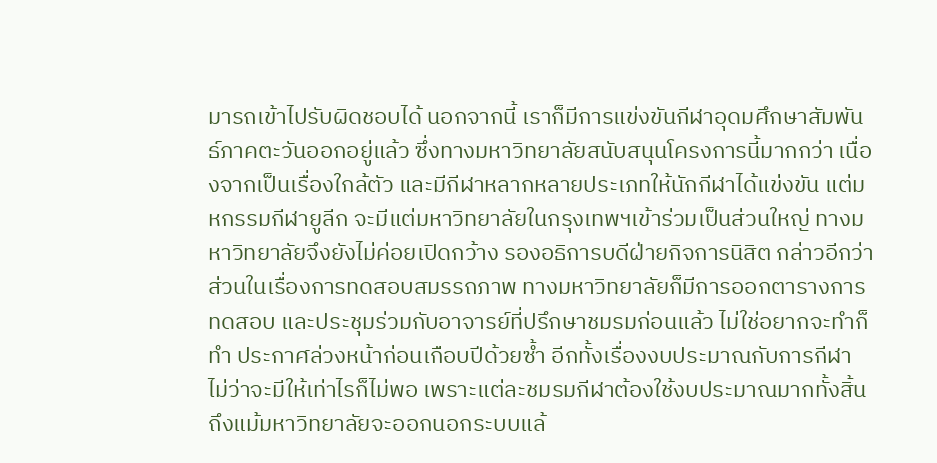มารถเข้าไปรับผิดชอบได้ นอกจากนี้ เราก็มีการแข่งขันกีฬาอุดมศึกษาสัมพันธ์ภาคตะวันออกอยู่แล้ว ซึ่งทางมหาวิทยาลัยสนับสนุนโครงการนี้มากกว่า เนื่องจากเป็นเรื่องใกล้ตัว และมีกีฬาหลากหลายประเภทให้นักกีฬาได้แข่งขัน แต่มหกรรมกีฬายูลีก จะมีแต่มหาวิทยาลัยในกรุงเทพฯเข้าร่วมเป็นส่วนใหญ่ ทางมหาวิทยาลัยจึงยังไม่ค่อยเปิดกว้าง รองอธิการบดีฝ่ายกิจการนิสิต กล่าวอีกว่า ส่วนในเรื่องการทดสอบสมรรถภาพ ทางมหาวิทยาลัยก็มีการออกตารางการทดสอบ และประชุมร่วมกับอาจารย์ที่ปรึกษาชมรมก่อนแล้ว ไม่ใช่อยากจะทำก็ทำ ประกาศล่วงหน้าก่อนเกือบปีด้วยซ้ำ อีกทั้งเรื่องงบประมาณกับการกีฬา ไม่ว่าจะมีให้เท่าไรก็ไม่พอ เพราะแต่ละชมรมกีฬาต้องใช้งบประมาณมากทั้งสิ้น ถึงแม้มหาวิทยาลัยจะออกนอกระบบแล้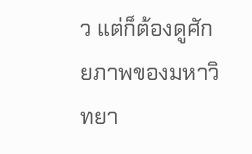ว แต่ก็ต้องดูศักยภาพของมหาวิทยา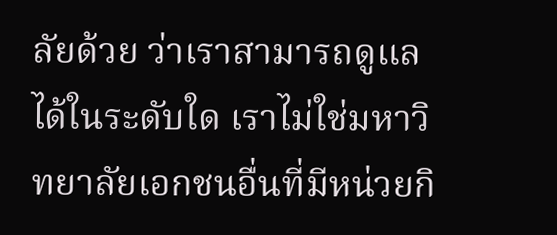ลัยด้วย ว่าเราสามารถดูแลได้ในระดับใด เราไม่ใช่มหาวิทยาลัยเอกชนอื่นที่มีหน่วยกิ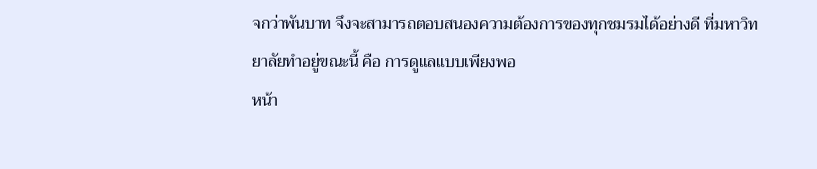จกว่าพันบาท จึงจะสามารถตอบสนองความต้องการของทุกชมรมได้อย่างดี ที่มหาวิทยาลัยทำอยู่ขณะนี้ คือ การดูแลแบบเพียงพอ
หน้า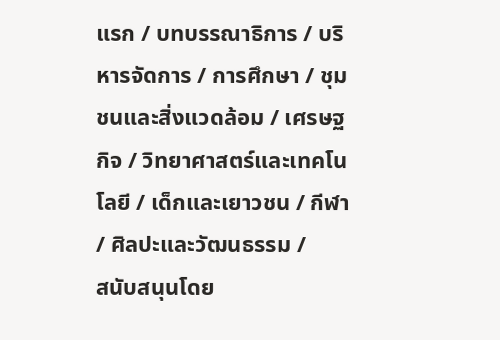แรก / บทบรรณาธิการ / บริหารจัดการ / การศึกษา / ชุมชนและสิ่งแวดล้อม / เศรษฐกิจ / วิทยาศาสตร์และเทคโนโลยี / เด็กและเยาวชน / กีฬา / ศิลปะและวัฒนธรรม /
สนับสนุนโดย